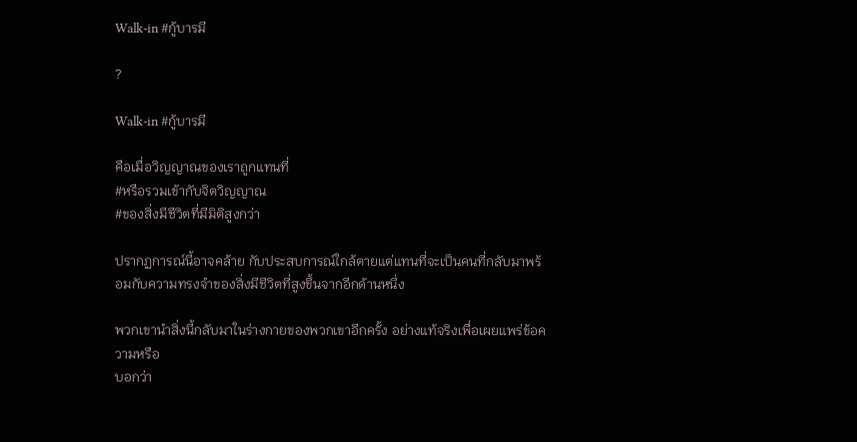Walk-in #กู้บารมี

?

Walk-in #กู้บารมี

คือเมื่อวิญญาณของเราถูกแทนที่
#หรือรวมเข้ากับจิตวิญญาณ
#ของสิ่งมีชีวิตที่มีมิติสูงกว่า

ปรากฏการณ์นี้อาจคล้าย กับประสบการณ์ใกล้ตายแต่แทนที่จะเป็นคนที่กลับมาพร้อมกับความทรงจำของสิ่งมีชีวิตที่สูงขึ้นจากอีกด้านหนึ่ง

พวกเขานำสิ่งนี้กลับมาในร่างกายของพวกเขาอีกครั้ง อย่างแท้จริงเพื่อเผยแพร่ข้อความหรือ
บอกว่า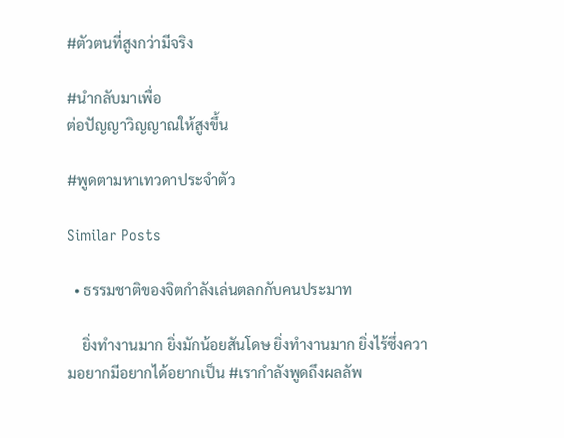#ตัวตนที่สูงกว่ามีจริง

#นำกลับมาเพื่อ
ต่อปัญญาวิญญาณให้สูงขึ้น

#พูดตามหาเทวดาประจำตัว

Similar Posts

  • ธรรมชาติของจิตกำลังเล่นตลกกับคนประมาท

    ยิ่งทำงานมาก ยิ่งมักน้อยสันโดษ ยิ่งทำงานมาก ยิ่งไร้ซึ่งความอยากมีอยากได้อยากเป็น #เรากำลังพูดถึงผลลัพ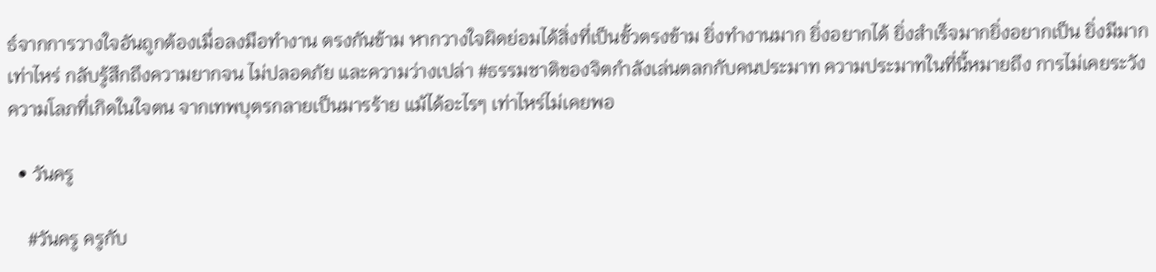ธ์จากการวางใจอันถูกต้องเมื่อลงมือทำงาน ตรงกันข้าม หากวางใจผิดย่อมได้สิ่งที่เป็นขั้วตรงข้าม ยิ่งทำงานมาก ยิ่งอยากได้ ยิ่งสำเร็จมากยิ่งอยากเป็น ยิ่งมีมากเท่าไหร่ กลับรู้สึกถึงความยากจน ไม่ปลอดภัย และความว่างเปล่า #ธรรมชาติของจิตกำลังเล่นตลกกับคนประมาท ความประมาทในที่นี้หมายถึง การไม่เคยระวังความโลภที่เกิดในใจตน จากเทพบุตรกลายเป็นมารร้าย แม้ได้อะไรๆ เท่าไหร่ไม่เคยพอ

  • วันครู

    #วันครู ครูกับ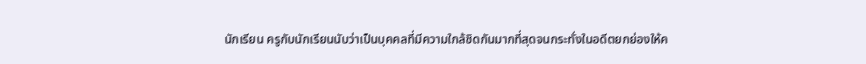นักเรียน ครูกับนักเรียนนับว่าเป็นบุคคลที่มีความใกล้ชิดกันมากที่สุดจนกระทั่งในอดีตยกย่องให้ค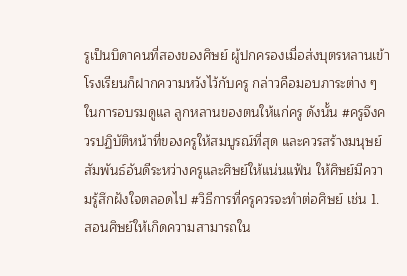รูเป็นบิดาคนที่สองของศิษย์ ผู้ปกครองเมื่อส่งบุตรหลานเข้าโรงเรียนก็ฝากความหวังไว้กับครู กล่าวคือมอบภาระต่าง ๆ ในการอบรมดูแล ลูกหลานของตนให้แก่ครู ดังนั้น #ครูจึงควรปฏิบัติหน้าที่ของครูให้สมบูรณ์ที่สุด และควรสร้างมนุษย์สัมพันธ์อันดีระหว่างครูและศิษย์ให้แน่นแฟ้น ให้ศิษย์มีความรู้สึกฝังใจตลอดไป #วิธีการที่ครูควรจะทำต่อศิษย์ เช่น 1. สอนศิษย์ให้เกิดความสามารถใน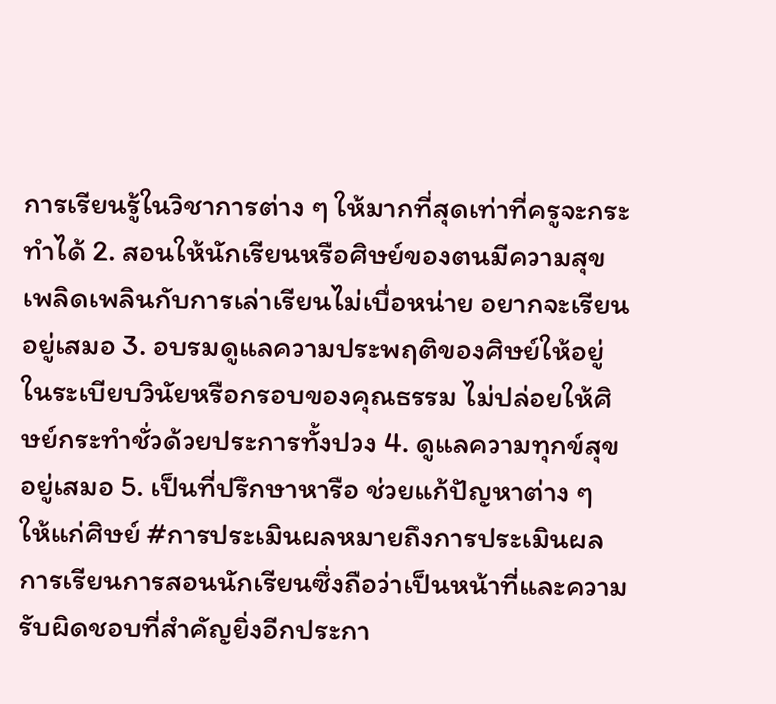การเรียนรู้ในวิชาการต่าง ๆ ให้มากที่สุดเท่าที่ครูจะกระทำได้ 2. สอนให้นักเรียนหรือศิษย์ของตนมีความสุขเพลิดเพลินกับการเล่าเรียนไม่เบื่อหน่าย อยากจะเรียนอยู่เสมอ 3. อบรมดูแลความประพฤติของศิษย์ให้อยู่ในระเบียบวินัยหรือกรอบของคุณธรรม ไม่ปล่อยให้ศิษย์กระทำชั่วด้วยประการทั้งปวง 4. ดูแลความทุกข์สุขอยู่เสมอ 5. เป็นที่ปรึกษาหารือ ช่วยแก้ปัญหาต่าง ๆ ให้แก่ศิษย์ #การประเมินผลหมายถึงการประเมินผลการเรียนการสอนนักเรียนซึ่งถือว่าเป็นหน้าที่และความรับผิดชอบที่สำคัญยิ่งอีกประกา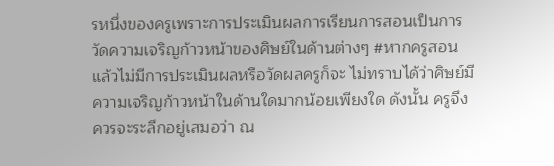รหนึ่งของครูเพราะการประเมินผลการเรียนการสอนเป็นการวัดความเจริญก้าวหน้าของศิษย์ในด้านต่างๆ #หากครูสอนแล้วไม่มีการประเมินผลหรือวัดผลครูก็จะ ไม่ทราบได้ว่าศิษย์มีความเจริญก้าวหน้าในด้านใดมากน้อยเพียงใด ดังนั้น ครูจึงควรจะระลึกอยู่เสมอว่า ณ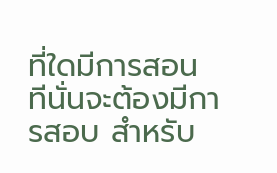ที่ใดมีการสอน ทีนั่นจะต้องมีการสอบ สำหรับ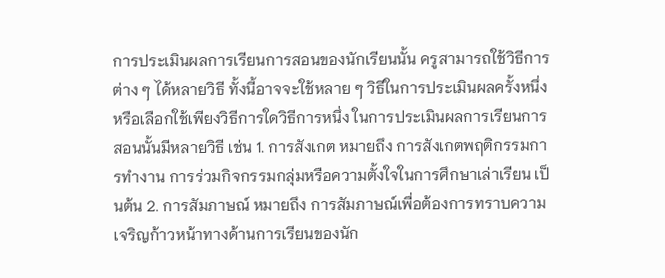การประเมินผลการเรียนการสอนของนักเรียนนั้น ครูสามารถใช้วิธีการต่าง ๆ ได้หลายวิธี ทั้งนี้อาจจะใช้หลาย ๆ วิธีในการประเมินผลครั้งหนึ่งหรือเลือกใช้เพียงวิธีการใดวิธีการหนึ่ง ในการประเมินผลการเรียนการสอนนั้นมีหลายวิธี เช่น 1. การสังเกต หมายถึง การสังเกตพฤติกรรมการทำงาน การร่วมกิจกรรมกลุ่มหรือความตั้งใจในการศึกษาเล่าเรียน เป็นต้น 2. การสัมภาษณ์ หมายถึง การสัมภาษณ์เพื่อต้องการทราบความเจริญก้าวหน้าทางด้านการเรียนของนัก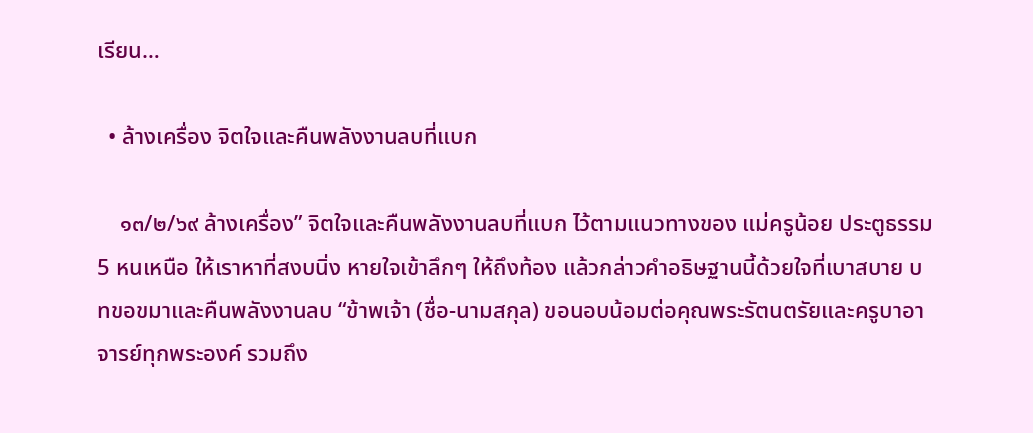เรียน…

  • ล้างเครื่อง จิตใจและคืนพลังงานลบที่แบก

    ๑๓/๒/๖๙ ล้างเครื่อง” จิตใจและคืนพลังงานลบที่แบก ไว้ตามแนวทางของ แม่ครูน้อย ประตูธรรม 5 หนเหนือ ให้เราหาที่สงบนิ่ง หายใจเข้าลึกๆ ให้ถึงท้อง แล้วกล่าวคำอธิษฐานนี้ด้วยใจที่เบาสบาย บทขอขมาและคืนพลังงานลบ “ข้าพเจ้า (ชื่อ-นามสกุล) ขอนอบน้อมต่อคุณพระรัตนตรัยและครูบาอาจารย์ทุกพระองค์ รวมถึง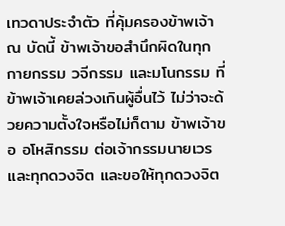เทวดาประจำตัว ที่คุ้มครองข้าพเจ้า ณ บัดนี้ ข้าพเจ้าขอสำนึกผิดในทุกกายกรรม วจีกรรม และมโนกรรม ที่ข้าพเจ้าเคยล่วงเกินผู้อื่นไว้ ไม่ว่าจะด้วยความตั้งใจหรือไม่ก็ตาม ข้าพเจ้าขอ อโหสิกรรม ต่อเจ้ากรรมนายเวรและทุกดวงจิต และขอให้ทุกดวงจิต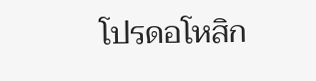โปรดอโหสิก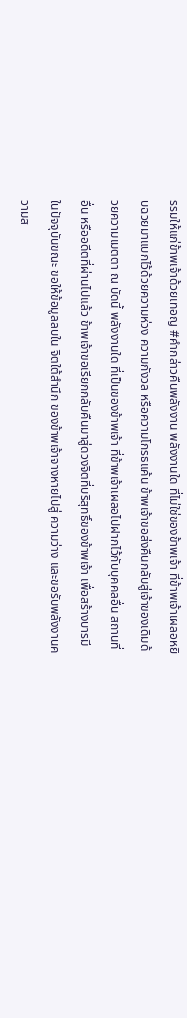รรมให้แก่ข้าพเจ้าด้วยเทอญ #คำกล่าวคืนพลังงาน พลังงานใด ที่ไม่ใช่ของข้าพเจ้า ที่ข้าพเจ้าเผลอหยิบฉวยมาแบกไว้ด้วยความห่วง ความกังวล หรือความโกรธแค้น ข้าพเจ้าขอส่งคืนกลับสู่เจ้าของเดิมด้วยความเมตตา ณ บัดนี้ พลังงานใด ที่เป็นของข้าพเจ้า ที่ข้าพเจ้าเผลอไปฝากไว้กับบุคคลอื่น สถานที่อื่น หรืออดีตที่ผ่านไปแล้ว ข้าพเจ้าขอเรียกกลับคืนมาสู่ดวงจิตที่บริสุทธิ์ของข้าพเจ้า เพื่อสร้างบารมีในปัจจุบันขณะ ขอให้ข้อมูลลบใน จิตใต้สำนึก ของข้าพเจ้าจางหายไปสู่ ความว่าง และขอรับพลังงานความส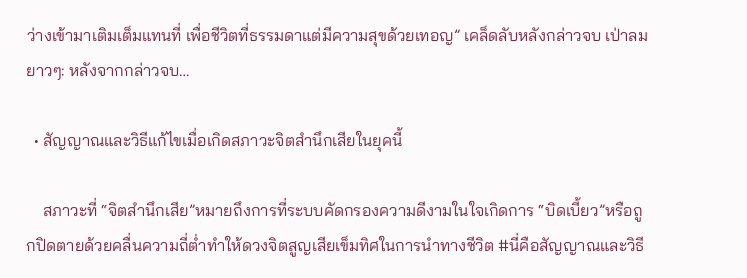ว่างเข้ามาเติมเต็มแทนที่ เพื่อชีวิตที่ธรรมดาแต่มีความสุขด้วยเทอญ” เคล็ดลับหลังกล่าวจบ เป่าลมยาวๆ: หลังจากกล่าวจบ…

  • สัญญาณและวิธีแก้ไขเมื่อเกิดสภาวะจิตสำนึกเสียในยุคนี้

    สภาวะที่ “จิตสำนึกเสีย”หมายถึงการที่ระบบคัดกรองความดีงามในใจเกิดการ “บิดเบี้ยว”หรือถูกปิดตายด้วยคลื่นความถี่ต่ำทำให้ดวงจิตสูญเสียเข็มทิศในการนำทางชีวิต #นี่คือสัญญาณและวิธี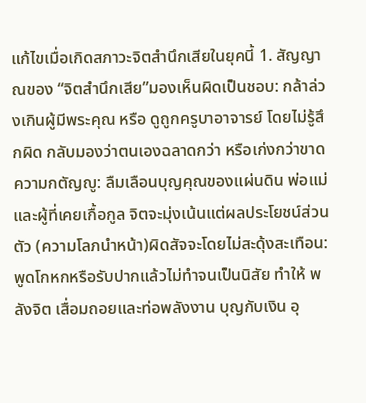แก้ไขเมื่อเกิดสภาวะจิตสำนึกเสียในยุคนี้ 1. สัญญาณของ “จิตสำนึกเสีย”มองเห็นผิดเป็นชอบ: กล้าล่วงเกินผู้มีพระคุณ หรือ ดูถูกครูบาอาจารย์ โดยไม่รู้สึกผิด กลับมองว่าตนเองฉลาดกว่า หรือเก่งกว่าขาดความกตัญญู: ลืมเลือนบุญคุณของแผ่นดิน พ่อแม่ และผู้ที่เคยเกื้อกูล จิตจะมุ่งเน้นแต่ผลประโยชน์ส่วนตัว (ความโลภนำหน้า)ผิดสัจจะโดยไม่สะดุ้งสะเทือน: พูดโกหกหรือรับปากแล้วไม่ทำจนเป็นนิสัย ทำให้ พลังจิต เสื่อมถอยและท่อพลังงาน บุญกับเงิน อุ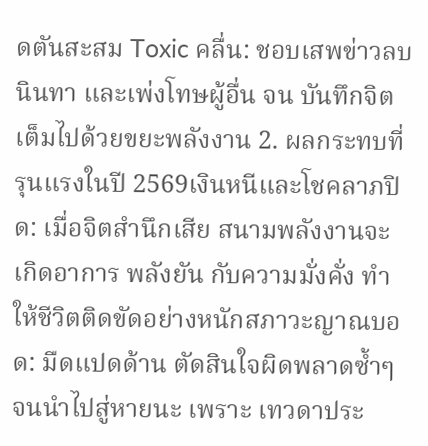ดตันสะสม Toxic คลื่น: ชอบเสพข่าวลบ นินทา และเพ่งโทษผู้อื่น จน บันทึกจิต เต็มไปด้วยขยะพลังงาน 2. ผลกระทบที่รุนแรงในปี 2569เงินหนีและโชคลาภปิด: เมื่อจิตสำนึกเสีย สนามพลังงานจะเกิดอาการ พลังยัน กับความมั่งคั่ง ทำให้ชีวิตติดขัดอย่างหนักสภาวะญาณบอด: มืดแปดด้าน ตัดสินใจผิดพลาดซ้ำๆ จนนำไปสู่หายนะ เพราะ เทวดาประ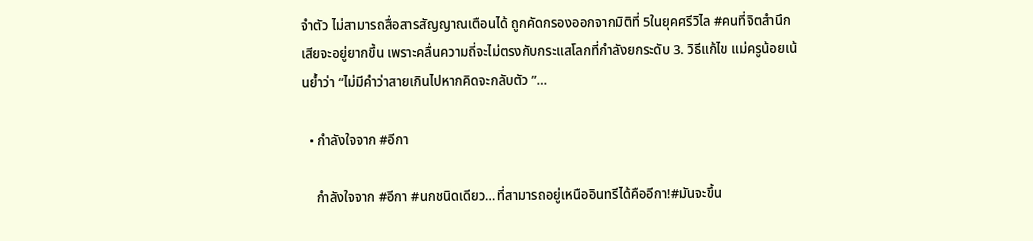จำตัว ไม่สามารถสื่อสารสัญญาณเตือนได้ ถูกคัดกรองออกจากมิติที่ 5ในยุคศรีวิไล #คนที่จิตสำนึกเสียจะอยู่ยากขึ้น เพราะคลื่นความถี่จะไม่ตรงกับกระแสโลกที่กำลังยกระดับ 3. วิธีแก้ไข แม่ครูน้อยเน้นย้ำว่า “ไม่มีคำว่าสายเกินไปหากคิดจะกลับตัว ”…

  • กำลังใจจาก #อีกา

    กำลังใจจาก #อีกา #นกชนิดเดียว…ที่สามารถอยู่เหนืออินทรีได้คืออีกา!#มันจะขึ้น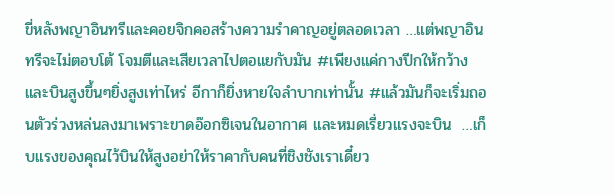ขี่หลังพญาอินทรีและคอยจิกคอสร้างความรำคาญอยู่ตลอดเวลา …แต่พญาอินทรีจะไม่ตอบโต้ โจมตีและเสียเวลาไปตอแยกับมัน #เพียงแค่กางปีกให้กว้างและบินสูงขึ้นๆยิ่งสูงเท่าไหร่ อีกาก็ยิ่งหายใจลำบากเท่านั้น #แล้วมันก็จะเริ่มถอนตัวร่วงหล่นลงมาเพราะขาดอ๊อกซิเจนในอากาศ และหมดเรี่ยวแรงจะบิน  …เก็บแรงของคุณไว้บินให้สูงอย่าให้ราคากับคนที่ชิงชังเราเดี๋ยว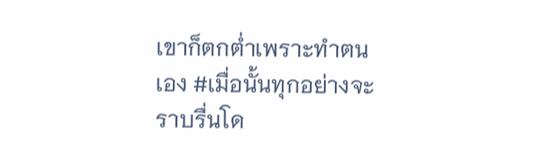เขาก็ตกต่ำเพราะทำตนเอง #เมื่อนั้นทุกอย่างจะราบรื่นโด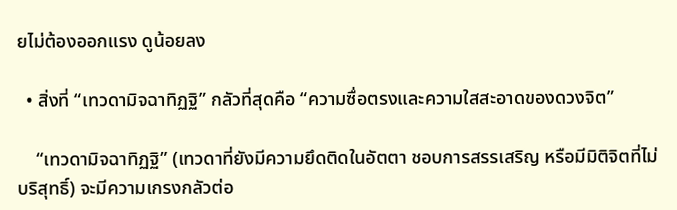ยไม่ต้องออกแรง ดูน้อยลง

  • สิ่งที่ “เทวดามิจฉาทิฏฐิ” กลัวที่สุดคือ “ความซื่อตรงและความใสสะอาดของดวงจิต”

    “เทวดามิจฉาทิฏฐิ” (เทวดาที่ยังมีความยึดติดในอัตตา ชอบการสรรเสริญ หรือมีมิติจิตที่ไม่บริสุทธิ์) จะมีความเกรงกลัวต่อ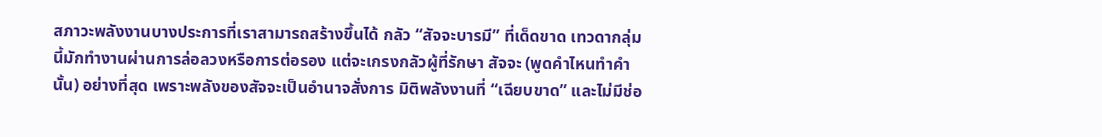สภาวะพลังงานบางประการที่เราสามารถสร้างขึ้นได้ กลัว “สัจจะบารมี” ที่เด็ดขาด เทวดากลุ่มนี้มักทำงานผ่านการล่อลวงหรือการต่อรอง แต่จะเกรงกลัวผู้ที่รักษา สัจจะ (พูดคำไหนทำคำนั้น) อย่างที่สุด เพราะพลังของสัจจะเป็นอำนาจสั่งการ มิติพลังงานที่ “เฉียบขาด” และไม่มีช่อ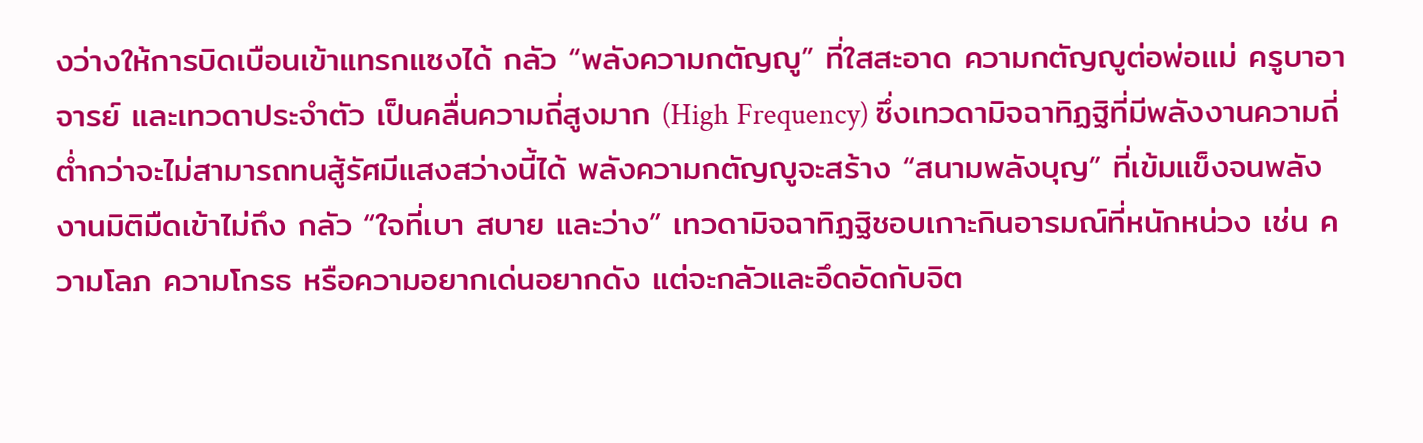งว่างให้การบิดเบือนเข้าแทรกแซงได้ กลัว “พลังความกตัญญู” ที่ใสสะอาด ความกตัญญูต่อพ่อแม่ ครูบาอาจารย์ และเทวดาประจำตัว เป็นคลื่นความถี่สูงมาก (High Frequency) ซึ่งเทวดามิจฉาทิฏฐิที่มีพลังงานความถี่ต่ำกว่าจะไม่สามารถทนสู้รัศมีแสงสว่างนี้ได้ พลังความกตัญญูจะสร้าง “สนามพลังบุญ” ที่เข้มแข็งจนพลังงานมิติมืดเข้าไม่ถึง กลัว “ใจที่เบา สบาย และว่าง” เทวดามิจฉาทิฏฐิชอบเกาะกินอารมณ์ที่หนักหน่วง เช่น ความโลภ ความโกรธ หรือความอยากเด่นอยากดัง แต่จะกลัวและอึดอัดกับจิต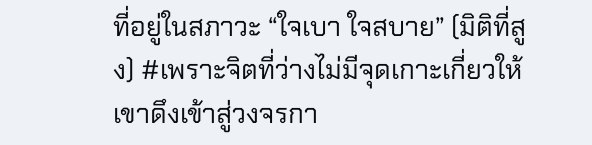ที่อยู่ในสภาวะ “ใจเบา ใจสบาย” (มิติที่สูง) #เพราะจิตที่ว่างไม่มีจุดเกาะเกี่ยวให้เขาดึงเข้าสู่วงจรกา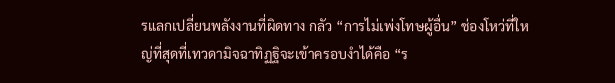รแลกเปลี่ยนพลังงานที่ผิดทาง กลัว “การไม่เพ่งโทษผู้อื่น” ช่องโหว่ที่ใหญ่ที่สุดที่เทวดามิจฉาทิฏฐิจะเข้าครอบงำได้คือ “ร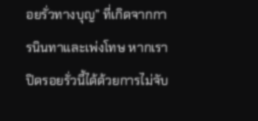อยรั่วทางบุญ” ที่เกิดจากการนินทาและเพ่งโทษ หากเราปิดรอยรั่วนี้ได้ด้วยการไม่จับ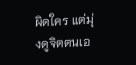ผิดใคร แต่มุ่งดูจิตตนเอ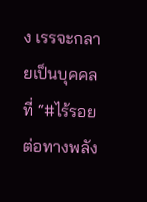ง เรรจะกลายเป็นบุคคลที่ “#ไร้รอยต่อทางพลัง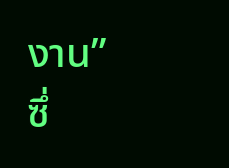งาน” ซึ่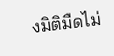งมิติมืดไม่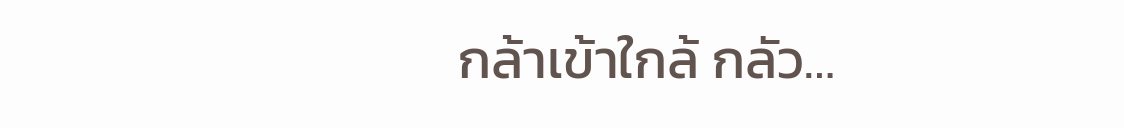กล้าเข้าใกล้ กลัว…